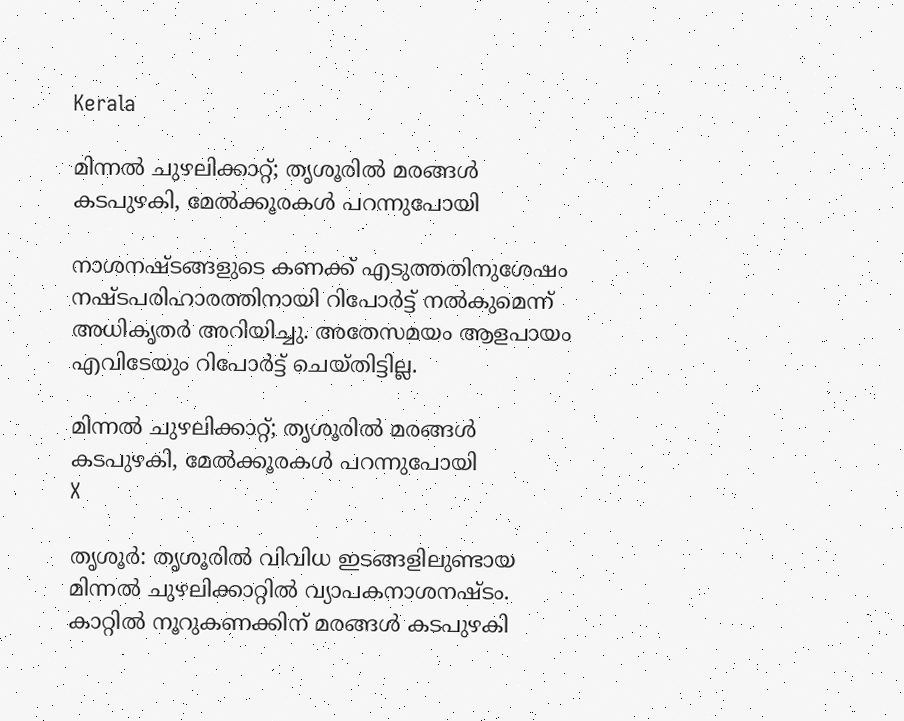Kerala

മിന്നല്‍ ചുഴലിക്കാറ്റ്; തൃശൂരില്‍ മരങ്ങള്‍ കടപുഴകി, മേല്‍ക്കൂരകള്‍ പറന്നുപോയി

നാശനഷ്ടങ്ങളുടെ കണക്ക് എടുത്തതിനുശേഷം നഷ്ടപരിഹാരത്തിനായി റിപോര്‍ട്ട് നല്‍കുമെന്ന് അധികൃതര്‍ അറിയിച്ചു. അതേസമയം ആളപായം എവിടേയും റിപോര്‍ട്ട് ചെയ്തിട്ടില്ല.

മിന്നല്‍ ചുഴലിക്കാറ്റ്; തൃശൂരില്‍ മരങ്ങള്‍ കടപുഴകി, മേല്‍ക്കൂരകള്‍ പറന്നുപോയി
X

തൃശൂര്‍: തൃശൂരില്‍ വിവിധ ഇടങ്ങളിലുണ്ടായ മിന്നല്‍ ചുഴലിക്കാറ്റില്‍ വ്യാപകനാശനഷ്ടം. കാറ്റില്‍ നൂറുകണക്കിന് മരങ്ങള്‍ കടപുഴകി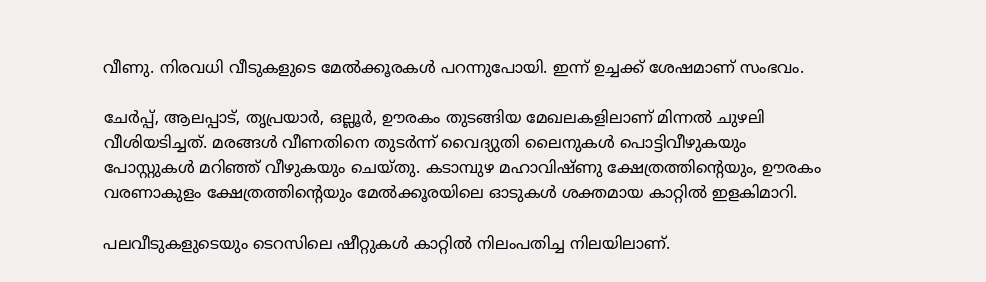വീണു. നിരവധി വീടുകളുടെ മേല്‍ക്കൂരകള്‍ പറന്നുപോയി. ഇന്ന് ഉച്ചക്ക് ശേഷമാണ് സംഭവം.

ചേര്‍പ്പ്, ആലപ്പാട്, തൃപ്രയാര്‍, ഒല്ലൂര്‍, ഊരകം തുടങ്ങിയ മേഖലകളിലാണ് മിന്നല്‍ ചുഴലി വീശിയടിച്ചത്. മരങ്ങള്‍ വീണതിനെ തുടര്‍ന്ന് വൈദ്യുതി ലൈനുകള്‍ പൊട്ടിവീഴുകയും പോസ്റ്റുകള്‍ മറിഞ്ഞ് വീഴുകയും ചെയ്തു. കടാമ്പുഴ മഹാവിഷ്ണു ക്ഷേത്രത്തിന്റെയും, ഊരകം വരണാകുളം ക്ഷേത്രത്തിന്റെയും മേല്‍ക്കൂരയിലെ ഓടുകള്‍ ശക്തമായ കാറ്റില്‍ ഇളകിമാറി.

പലവീടുകളുടെയും ടെറസിലെ ഷീറ്റുകള്‍ കാറ്റില്‍ നിലംപതിച്ച നിലയിലാണ്.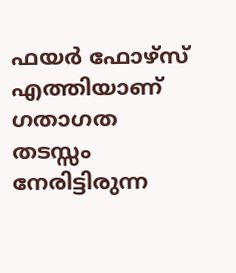ഫയര്‍ ഫോഴ്‌സ് എത്തിയാണ് ഗതാഗത തടസ്സം നേരിട്ടിരുന്ന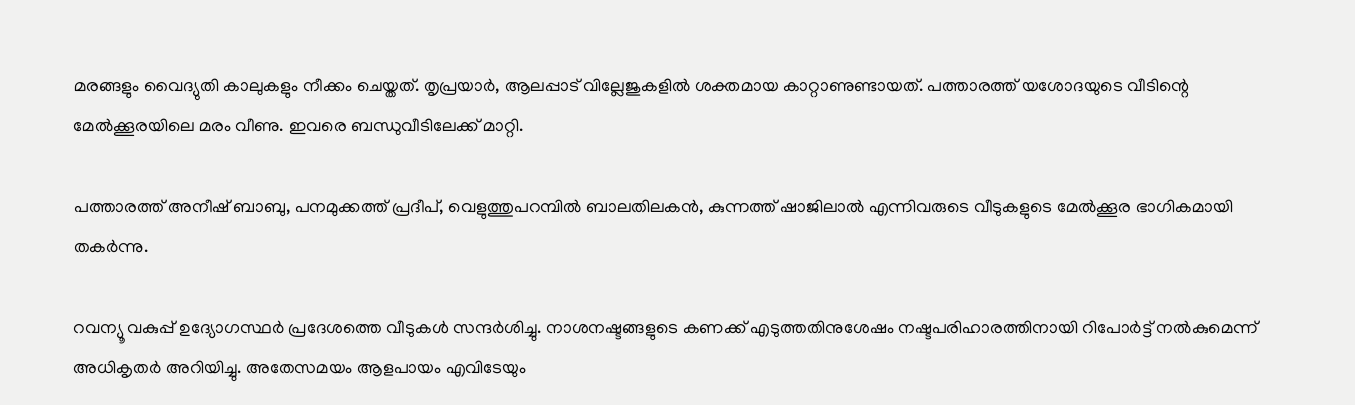മരങ്ങളും വൈദ്യുതി കാലുകളും നീക്കം ചെയ്തത്. തൃപ്രയാര്‍, ആലപ്പാട് വില്ലേജുകളില്‍ ശക്തമായ കാറ്റാണുണ്ടായത്. പത്താരത്ത് യശോദയുടെ വീടിന്റെ മേല്‍ക്കൂരയിലെ മരം വീണു. ഇവരെ ബന്ധുവീടിലേക്ക് മാറ്റി.

പത്താരത്ത് അനീഷ് ബാബു, പനമുക്കത്ത് പ്രദീപ്, വെളുത്തുപറമ്പില്‍ ബാലതിലകന്‍, കുന്നത്ത് ഷാജിലാല്‍ എന്നിവരുടെ വീടുകളുടെ മേല്‍ക്കൂര ഭാഗികമായി തകര്‍ന്നു.

റവന്യൂ വകുപ്പ് ഉദ്യോഗസ്ഥര്‍ പ്രദേശത്തെ വീടുകള്‍ സന്ദര്‍ശിച്ചു. നാശനഷ്ടങ്ങളുടെ കണക്ക് എടുത്തതിനുശേഷം നഷ്ടപരിഹാരത്തിനായി റിപോര്‍ട്ട് നല്‍കുമെന്ന് അധികൃതര്‍ അറിയിച്ചു. അതേസമയം ആളപായം എവിടേയും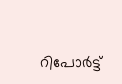റിപോര്‍ട്ട്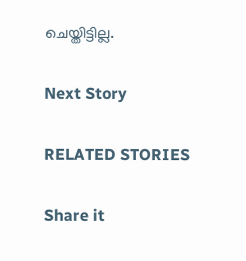ചെയ്തിട്ടില്ല.

Next Story

RELATED STORIES

Share it